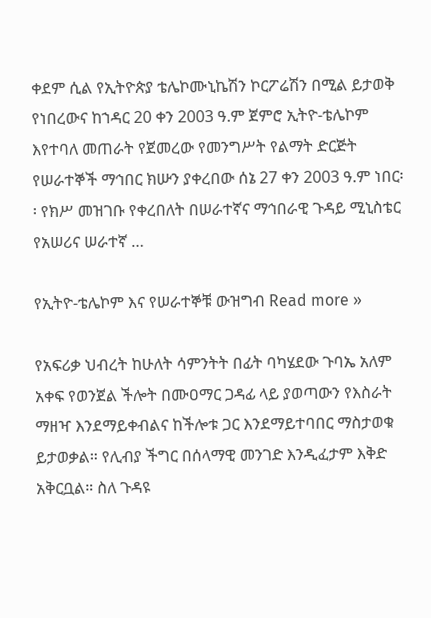ቀደም ሲል የኢትዮጵያ ቴሌኮሙኒኬሽን ኮርፖሬሽን በሚል ይታወቅ የነበረውና ከኀዳር 20 ቀን 2003 ዓ.ም ጀምሮ ኢትዮ-ቴሌኮም እየተባለ መጠራት የጀመረው የመንግሥት የልማት ድርጅት የሠራተኞች ማኅበር ክሡን ያቀረበው ሰኔ 27 ቀን 2003 ዓ.ም ነበር፡፡ የክሥ መዝገቡ የቀረበለት በሠራተኛና ማኅበራዊ ጉዳይ ሚኒስቴር የአሠሪና ሠራተኛ …

የኢትዮ-ቴሌኮም እና የሠራተኞቹ ውዝግብ Read more »

የአፍሪቃ ህብረት ከሁለት ሳምንትት በፊት ባካሄደው ጉባኤ አለም አቀፍ የወንጀል ችሎት በሙዐማር ጋዳፊ ላይ ያወጣውን የእስራት ማዘዣ እንደማይቀብልና ከችሎቱ ጋር እንደማይተባበር ማስታወቁ ይታወቃል። የሊብያ ችግር በሰላማዊ መንገድ እንዲፈታም እቅድ አቅርቧል። ስለ ጉዳዩ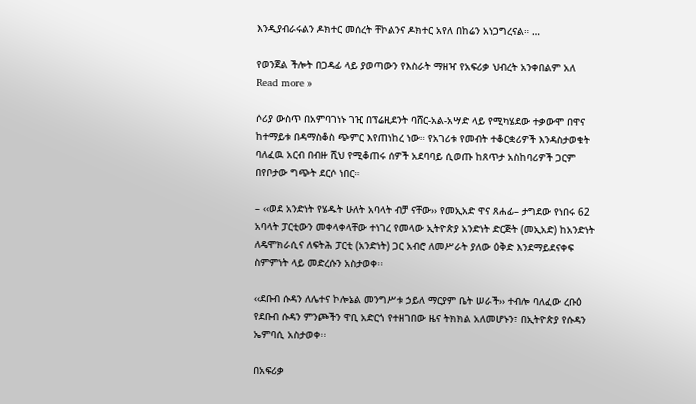እንዲያብራሩልን ዶክተር መሰረት ቸኮልንና ዶክተር አየለ በከሬን አነጋግረናል። …

የወንጀል ችሎት በጋዳፊ ላይ ያወጣውን የእስራት ማዘዣ የአፍሪቃ ህብረት አንቀበልም አለ Read more »

ሶሪያ ውስጥ በአምባገነኑ ገዢ በፕሬዚደንት ባሸር-አል-አሣድ ላይ የሚካሄደው ተቃውሞ በዋና ከተማይቱ በዳማስቆስ ጭምር እየጠነከረ ነው። የአገሪቱ የመብት ተቆርቋሪዎች እንዳስታወቁት ባለፈዉ አርብ በብዙ ሺህ የሚቆጠሩ ሰዎች አደባባይ ሲወጡ ከጸጥታ አስከባሪዎች ጋርም በየቦታው ግጭት ደርሶ ነበር።

– ‹‹ወደ አንድነት የሄዱት ሁለት አባላት ብቻ ናቸው›› የመኢአድ ዋና ጸሐፊ– ታግደው የነበሩ 62 አባላት ፓርቲውን መቀላቀላቸው ተነገረ የመላው ኢትዮጵያ አንድነት ድርጅት (መኢአድ) ከአንድነት ለዴሞክራሲና ለፍትሕ ፓርቲ (አንድነት) ጋር አብሮ ለመሥራት ያለው ዕቅድ እንደማይደናቀፍ ስምምነት ላይ መድረሱን አስታወቀ፡፡

‹‹ደቡብ ሱዳን ለሌተና ኮሎኔል መንግሥቱ ኃይለ ማርያም ቤት ሠራች›› ተብሎ ባለፈው ረቡዕ የደቡብ ሱዳን ምንጮችን ዋቢ አድርጎ የተዘገበው ዜና ትክክል አለመሆኑን፣ በኢትዮጵያ የሱዳን ኤምባሲ አስታወቀ፡፡

በአፍሪቃ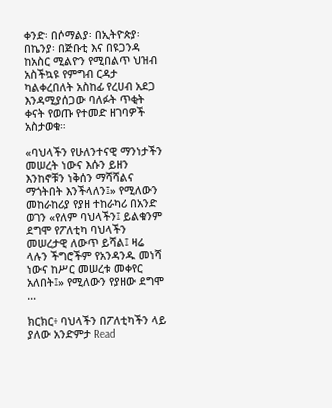ቀንድ፡ በሶማልያ፡ በኢትዮጵያ፡ በኬንያ፡ በጅቡቲ እና በዩጋንዳ ከአስር ሚልዮን የሚበልጥ ህዝብ አስችኳዩ የምግብ ርዳታ ካልቀረበለት አስከፊ የረሀብ አደጋ እንዳሚያሰጋው ባለፉት ጥቂት ቀናት የወጡ የተመድ ዘገባዎች አስታወቁ።

«ባህላችን የሁለንተናዊ ማንነታችን መሠረት ነውና እሱን ይዘን እንከኖቹን ነቅሰን ማሻሻልና ማጎትበት እንችላለን፤» የሚለውን መከራከሪያ የያዘ ተከራካሪ በአንድ ወገን «የለም ባህላችን፤ ይልቁንም ደግሞ የፖለቲካ ባህላችን መሠረታዊ ለውጥ ይሻል፤ ዛሬ ላሉን ችግሮችም የአንዳንዱ መነሻ ነውና ከሥር መሠረቱ መቀየር አለበት፤» የሚለውን የያዘው ደግሞ …

ክርክር፥ ባህላችን በፖለቲካችን ላይ ያለው አንድምታ Read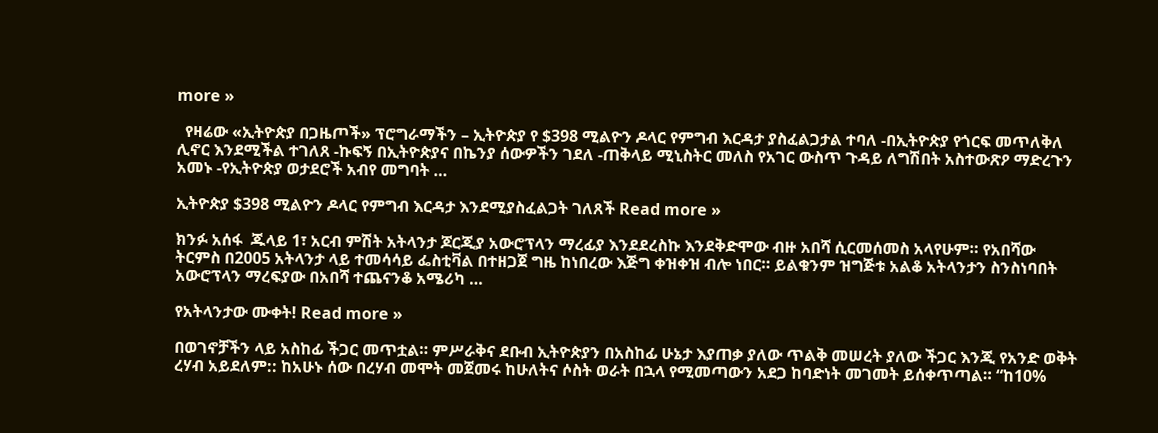more »

  የዛሬው «ኢትዮጵያ በጋዜጦች» ፕሮግራማችን – ኢትዮጵያ የ $398 ሚልዮን ዶላር የምግብ እርዳታ ያስፈልጋታል ተባለ -በኢትዮጵያ የጎርፍ መጥለቅለ ሊኖር እንደሚችል ተገለጸ -ኩፍኝ በኢትዮጵያና በኬንያ ሰውዎችን ገደለ -ጠቅላይ ሚኒስትር መለስ የአገር ውስጥ ጉዳይ ለግሽበት አስተውጽዖ ማድረጉን አመኑ -የኢትዮጵያ ወታደሮች አብየ መግባት …

ኢትዮጵያ $398 ሚልዮን ዶላር የምግብ እርዳታ እንደሚያስፈልጋት ገለጸች Read more »

ክንፉ አሰፋ  ጁላይ 1፣ አርብ ምሽት አትላንታ ጆርጂያ አውሮፕላን ማረፊያ እንደደረስኩ እንደቅድሞው ብዙ አበሻ ሲርመሰመስ አላየሁም። የአበሻው ትርምስ በ2005 አትላንታ ላይ ተመሳሳይ ፌስቲቫል በተዘጋጀ ግዜ ከነበረው እጅግ ቀዝቀዝ ብሎ ነበር። ይልቁንም ዝግጅቱ አልቆ አትላንታን ስንስነባበት አውሮፕላን ማረፍያው በአበሻ ተጨናንቆ አሜሪካ …

የአትላንታው ሙቀት! Read more »

በወገኖቻችን ላይ አስከፊ ችጋር መጥቷል። ምሥራቅና ደቡብ ኢትዮጵያን በአስከፊ ሁኔታ እያጠቃ ያለው ጥልቅ መሠረት ያለው ችጋር እንጂ የአንድ ወቅት ረሃብ አይደለም:: ከአሁኑ ሰው በረሃብ መሞት መጀመሩ ከሁለትና ሶስት ወራት በኋላ የሚመጣውን አደጋ ከባድነት መገመት ይሰቀጥጣል። “ከ10%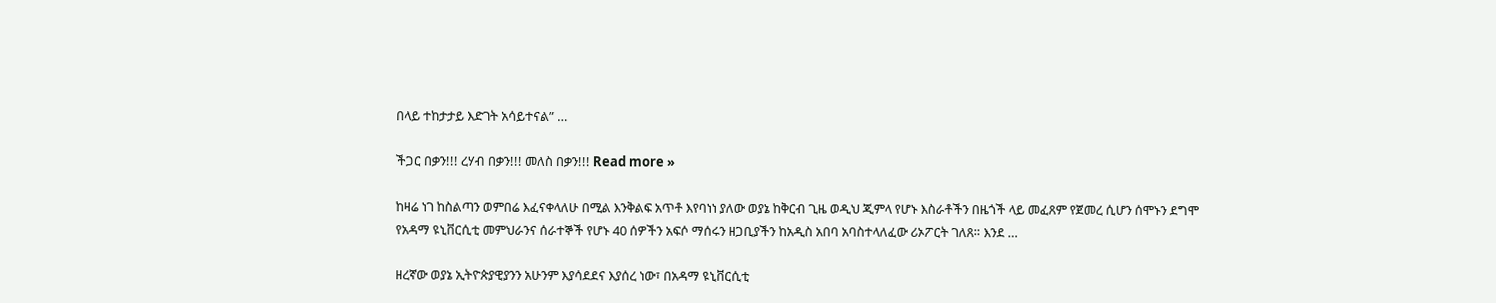በላይ ተከታታይ እድገት አሳይተናል” …

ችጋር በቃን!!! ረሃብ በቃን!!! መለስ በቃን!!! Read more »

ከዛሬ ነገ ከስልጣን ወምበሬ እፈናቀላለሁ በሚል እንቅልፍ አጥቶ እየባነነ ያለው ወያኔ ከቅርብ ጊዜ ወዲህ ጂምላ የሆኑ እስራቶችን በዜጎች ላይ መፈጸም የጀመረ ሲሆን ሰሞኑን ደግሞ የአዳማ ዩኒቨርሲቲ መምህራንና ሰራተኞች የሆኑ 40 ሰዎችን አፍሶ ማሰሩን ዘጋቢያችን ከአዲስ አበባ አባስተላለፈው ሪኦፖርት ገለጸ። እንደ …

ዘረኛው ወያኔ ኢትዮጵያዊያንን አሁንም እያሳደደና እያሰረ ነው፣ በአዳማ ዩኒቨርሲቲ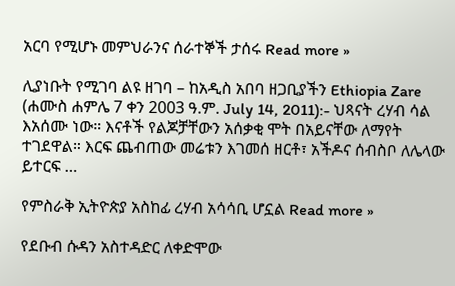አርባ የሚሆኑ መምህራንና ሰራተኞች ታሰሩ Read more »

ሊያነቡት የሚገባ ልዩ ዘገባ – ከአዲስ አበባ ዘጋቢያችን Ethiopia Zare (ሐሙስ ሐምሌ 7 ቀን 2003 ዓ.ም. July 14, 2011):- ህጻናት ረሃብ ሳል እአሰሙ ነው። እናቶች የልጆቻቸውን አሰቃቂ ሞት በአይናቸው ለማየት ተገደዋል። እርፍ ጨብጠው መሬቱን እገመሰ ዘርቶ፣ አችዶና ሰብስቦ ለሌላው ይተርፍ …

የምስራቅ ኢትዮጵያ አስከፊ ረሃብ አሳሳቢ ሆኗል Read more »

የደቡብ ሱዳን አስተዳድር ለቀድሞው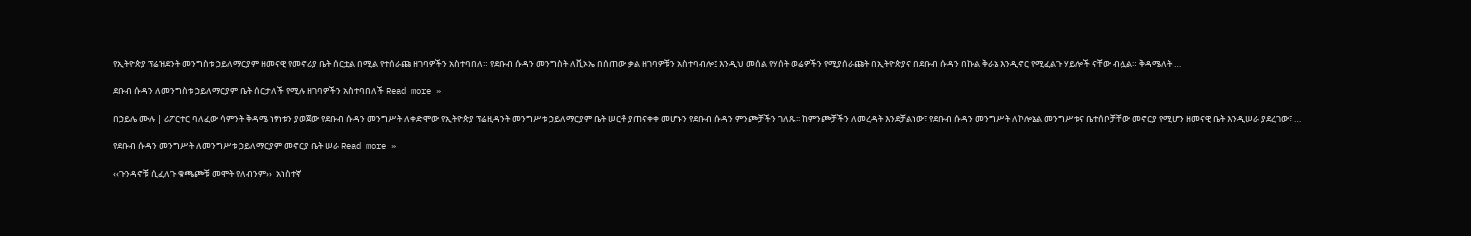የኢትዮጵያ ፕሬዝደንት መንግስቱ ኃይለማርያም ዘመናዊ የመኖሪያ ቤት ሰርቷል በሚል የተሰራጩ ዘገባዎችን አስተባበለ። የደቡብ ሱዳን መንግስት ለቪኦኤ በሰጠው ቃል ዘገባዎቹን አስተባብሎ፤ እንዲህ መሰል የሃሰት ወሬዎችን የሚያሰራጩት በኢትዮጵያና በደቡብ ሱዳን በኩል ቅራኔ እንዲኖር የሚፈልጉ ሃይሎች ናቸው ብሏል። ቅዳሜለት …

ደቡብ ሱዳን ለመንግስቱ ኃይለማርያም ቤት ሰርታለች የሚሉ ዘገባዎችን አስተባበለች Read more »

በኃይሌ ሙሉ | ሪፖርተር ባለፈው ሳምንት ቅዳሜ ነፃነቱን ያወጀው የደቡብ ሱዳን መንግሥት ለቀድሞው የኢትዮጵያ ፕሬዚዳንት መንግሥቱ ኃይለማርያም ቤት ሠርቶ ያጠናቀቀ መሆኑን የደቡብ ሱዳን ምንጮቻችን ገለጹ፡፡ ከምንጮቻችን ለመረዳት እንደቻልነው፣ የደቡብ ሱዳን መንግሥት ለኮሎኔል መንግሥቱና ቤተሰቦቻቸው መኖርያ የሚሆን ዘመናዊ ቤት እንዲሠራ ያደረገው፣ …

የደቡብ ሱዳን መንግሥት ለመንግሥቱ ኃይለማርያም መኖርያ ቤት ሠራ Read more »

‹‹ጉንዳኖቹ ሲፈለጉ ቁጫጮቹ መሞት የለብንም››  አነስተኛ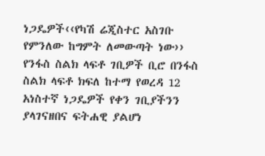ነጋዴዎች‹‹የካሽ ሬጂስተር አስገቡ የምንለው ከግምት ለመውጣት ነው››   የንፋስ ስልክ ላፍቶ ገቢዎች ቢሮ በንፋስ ስልክ ላፍቶ ክፍለ ከተማ የወረዳ 12 አነስተኛ ነጋዴዎች የቀን ገቢያችንን ያላገናዘበና ፍትሐዊ ያልሆነ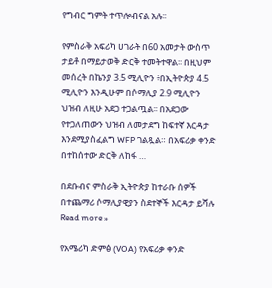የግብር ግምት ተጥሎብናል አሉ፡፡

የምስራቅ አፍሪካ ሀገራት በ60 አመታት ውስጥ ታይቶ በማይታወቅ ድርቅ ተመትተዋል፡፡ በዚህም መሰረት በኬንያ 3.5 ሚሊዮን ፥በኢትዮጵያ 4.5 ሚሊዮን እንዲሁም በሶማሊያ 2.9 ሚሊዮን ህዝብ ለዚሁ አደጋ ተጋልጧል፡፡ በአደጋው የተጋለጠውን ህዝብ ለመታደግ ከፍተኛ እርዳታ እንደሚያስፈልግ WFP ገልጿል። በአፍሪቃ ቀንድ በተከሰተው ድርቅ ለከፋ …

በደቡብና ምስራቅ ኢትዮጵያ ከተራቡ ሰዎች በተጨማሪ ሶማሊያዊያን ስደተኞች እርዳታ ይሻሉ Read more »

የአሜሪካ ድምፅ (VOA) የአፍሪቃ ቀንድ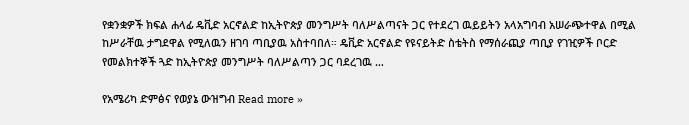የቋንቋዎች ክፍል ሐላፊ ዴቪድ አርኖልድ ከኢትዮጵያ መንግሥት ባለሥልጣናት ጋር የተደረገ ዉይይትን አላአግባብ አሠራጭተዋል በሚል ከሥራቸዉ ታግደዋል የሚለዉን ዘገባ ጣቢያዉ አስተባበለ። ዴቪድ አርኖልድ የዩናይትድ ስቴትስ የማሰራጪያ ጣቢያ የገዢዎች ቦርድ የመልክተኞች ጓድ ከኢትዮጵያ መንግሥት ባለሥልጣን ጋር ባደረገዉ …

የአሜሪካ ድምፅና የወያኔ ውዝግብ Read more »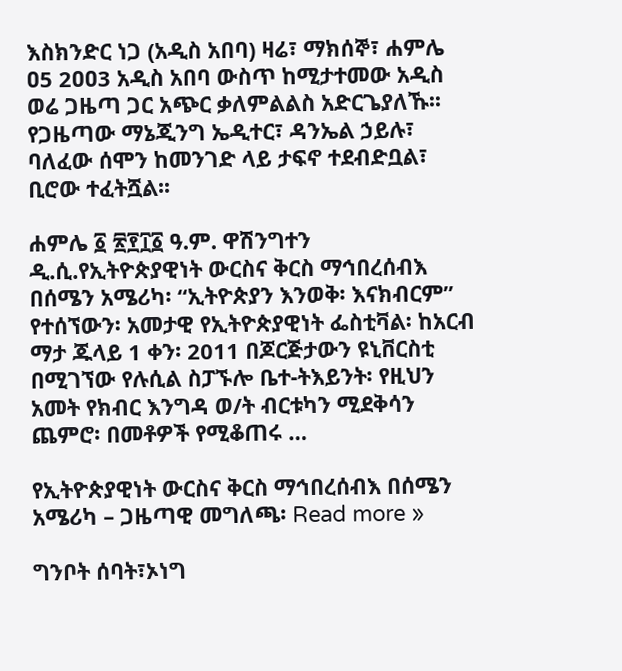እስክንድር ነጋ (አዲስ አበባ) ዛሬ፣ ማክሰኞ፣ ሐምሌ ዐ5 2ዐዐ3 አዲስ አበባ ውስጥ ከሚታተመው አዲስ ወሬ ጋዜጣ ጋር አጭር ቃለምልልስ አድርጌያለኹ፡፡ የጋዜጣው ማኔጂንግ ኤዲተር፣ ዳንኤል ኃይሉ፣ ባለፈው ሰሞን ከመንገድ ላይ ታፍኖ ተደብድቧል፣ ቢሮው ተፈትሿል፡፡

ሐምሌ ፩ ፳፻፲፩ ዓ.ም. ዋሽንግተን ዲ.ሲ.የኢትዮጵያዊነት ውርስና ቅርስ ማኅበረሰብእ በሰሜን አሜሪካ፡ “ኢትዮጵያን እንወቅ፡ እናክብርም” የተሰኘውን፡ አመታዊ የኢትዮጵያዊነት ፌስቲቫል፡ ከአርብ ማታ ጁላይ 1 ቀን፡ 2011 በጆርጅታውን ዩኒቨርስቲ በሚገኘው የሉሲል ስፓኙሎ ቤተ-ትእይንት፡ የዚህን አመት የክብር እንግዳ ወ/ት ብርቱካን ሚደቅሳን ጨምሮ፡ በመቶዎች የሚቆጠሩ …

የኢትዮጵያዊነት ውርስና ቅርስ ማኅበረሰብእ በሰሜን አሜሪካ – ጋዜጣዊ መግለጫ፡ Read more »

ግንቦት ሰባት፣ኦነግ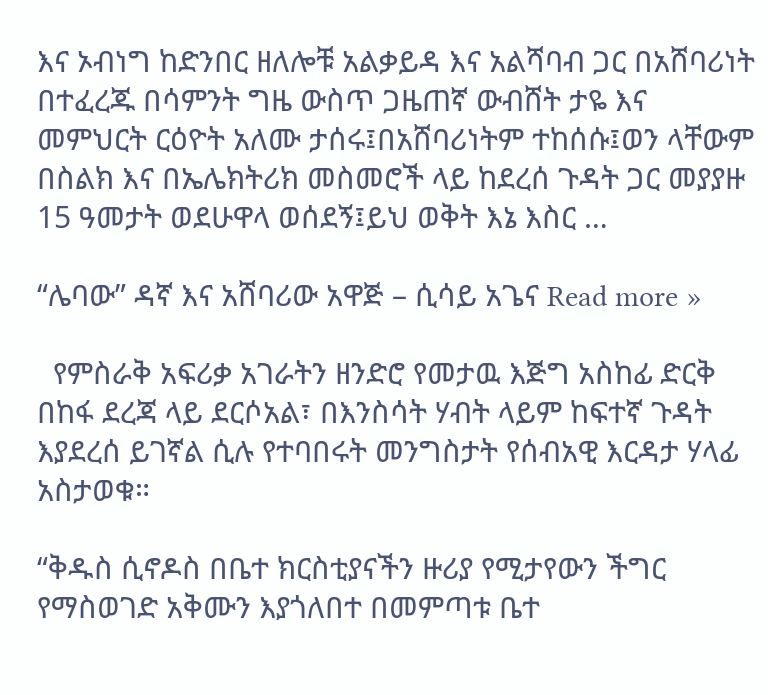እና ኦብነግ ከድንበር ዘለሎቹ አልቃይዳ እና አልሻባብ ጋር በአሸባሪነት በተፈረጁ በሳምንት ግዜ ውስጥ ጋዜጠኛ ውብሸት ታዬ እና መምህርት ርዕዮት አለሙ ታሰሩ፤በአሸባሪነትም ተከሰሱ፤ወን ላቸውም በስልክ እና በኤሌክትሪክ መስመሮች ላይ ከደረሰ ጉዳት ጋር መያያዙ 15 ዓመታት ወደሁዋላ ወሰደኝ፤ይህ ወቅት እኔ እስር …

“ሌባው” ዳኛ እና አሸባሪው አዋጅ – ሲሳይ አጌና Read more »

  የምስራቅ አፍሪቃ አገራትን ዘንድሮ የመታዉ እጅግ አስከፊ ድርቅ በከፋ ደረጃ ላይ ደርሶአል፣ በእንስሳት ሃብት ላይም ከፍተኛ ጉዳት እያደረሰ ይገኛል ሲሉ የተባበሩት መንግስታት የሰብአዊ እርዳታ ሃላፊ አስታወቁ።

“ቅዱስ ሲኖዶስ በቤተ ክርስቲያናችን ዙሪያ የሚታየውን ችግር የማስወገድ አቅሙን እያጎለበተ በመምጣቱ ቤተ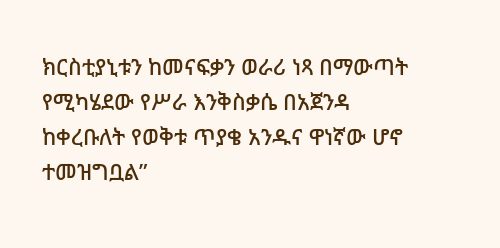ክርስቲያኒቱን ከመናፍቃን ወራሪ ነጻ በማውጣት የሚካሄደው የሥራ እንቅስቃሴ በአጀንዳ ከቀረቡለት የወቅቱ ጥያቄ አንዱና ዋነኛው ሆኖ ተመዝግቧል”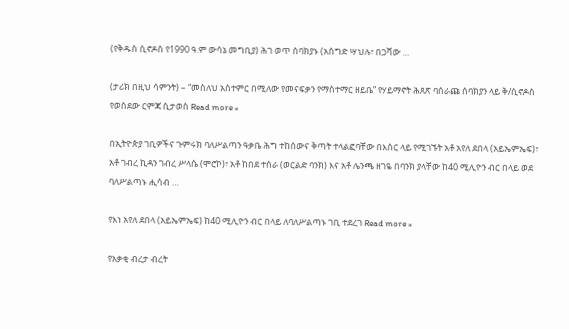(የቅዱስ ሲኖዶስ የ1990 ዓ.ም ውሳኔ መግቢያ) ሕገ ወጥ ሰባክያኑ (አሰግድ ሣህሉ፣ በጋሻው …

(ታሪክ በዚህ ሳምንት) – “መስለህ አስተምር በሚለው የመናፍቃን የማስተማር ዘይቤ” የሃይማኖት ሕጸጽ ባሰራጩ ሰባክያን ላይ ቅ/ሲኖዶስ የወሰደው ርምጃ ሲታወስ Read more »

በኢትዮጵያ ገቢዎችና ጉምሩክ ባለሥልጣን ዓቃቤ ሕግ ተከሰውና ቅጣት ተላልፎባቸው በእስር ላይ የሚገኙት አቶ አየለ ደበላ (አይኤምኤፍ)፣ አቶ ገብረ ኪዳን ገብረ ሥላሴ (ሞሮኮ)፣ አቶ ከበደ ተሰራ (ወርልድ ባንክ) እና አቶ ሌንጫ ዘገዬ በባንክ ያላቸው ከ40 ሚሊዮን ብር በላይ ወደ ባለሥልጣኑ ሒሳብ …

የእነ አየለ ደበላ (አይኤምኤፍ) ከ40 ሚሊዮን ብር በላይ ለባለሥልጣኑ ገቢ ተደረገ Read more »

የአቃቂ ብረታ ብረት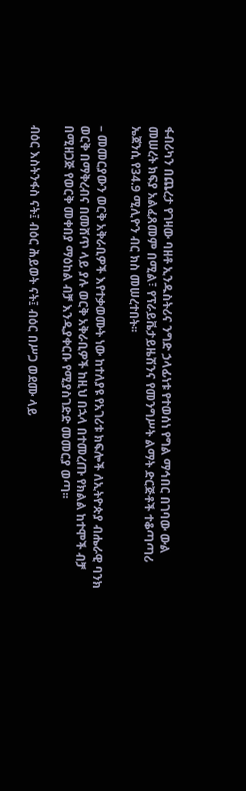ፋብሪካን በጨረታ የገዛው ባዘቶ ኢንዱስትሪና ንግድ ኃላፊነቱ የተወሰነ የግል ማኅበር በገባው ውል መሠረት ክፍያ አልፈጸመም በሚል፣ የፕራይቬታይዜሽንና የመንግሥት ልማት ድርጅቶች ተቆጣጣሪ ኤጀንሲ የ34.9 ሚሊዮን ብር ክስ መሠረተበት፡፡

– መመርያውን ወርቅ አቅራቢዎች እየተቃወሙት ነው ከተለያዩ የአገሪቱ ክፍሎች ለኢትዮጵያ ብሔራዊ ባንክ ወርቅ በማቅረብና በመሸጥ ላይ ያሉ ወርቅ አቅራቢዎች ከዚህ በኋላ በተመረጡ የክልል ከተሞች ብቻ በሚዘጋጅ የወርቅ መቀበያ ማዕከል ብቻ እንዲያቀርቡ የሚያስገድድ መመርያ ወጣ፡፡

ብዕር እስትንፋስ ናት፤ ብዕር ሕይወት ናት፤ ብዕር በሥጋ ወደሙ ላይ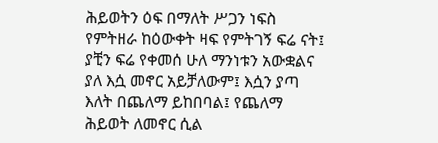ሕይወትን ዕፍ በማለት ሥጋን ነፍስ የምትዘራ ከዕውቀት ዛፍ የምትገኝ ፍሬ ናት፤ ያቺን ፍሬ የቀመሰ ሁለ ማንነቱን አውቋልና ያለ እሷ መኖር አይቻለውም፤ እሷን ያጣ እለት በጨለማ ይከበባል፤ የጨለማ ሕይወት ለመኖር ሲል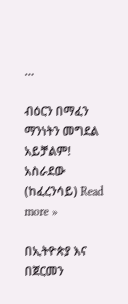…

ብዕርን በማፈን ማንነትን መግደል አይቻልም! አስራደው (ከፈረንሳይ) Read more »

በኢትዮጵያ እና በጀርመን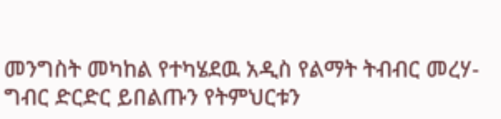መንግስት መካከል የተካሄደዉ አዲስ የልማት ትብብር መረሃ-ግብር ድርድር ይበልጡን የትምህርቱን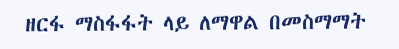ዘርፋ ማስፋፋት ላይ ለማዋል በመስማማት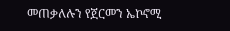መጠቃለሉን የጀርመን ኤኮኖሚ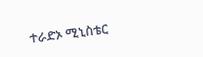ተራድኦ ሚኒስቴር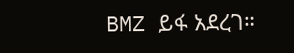BMZ ይፋ አደረገ።